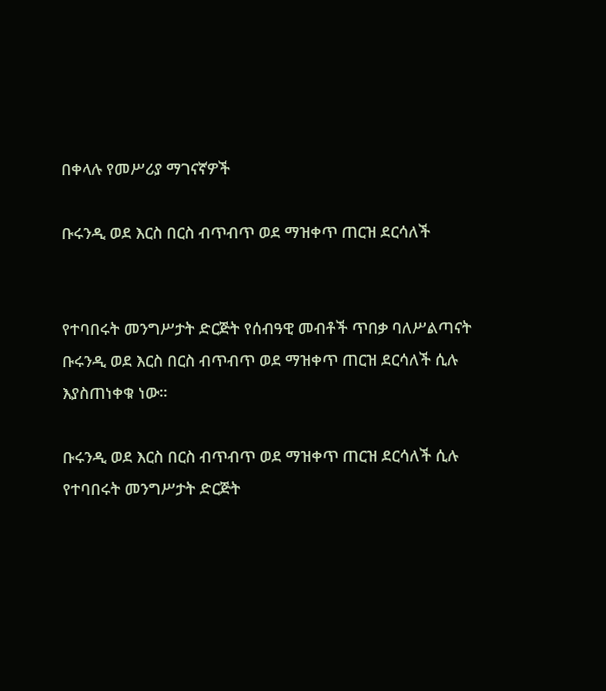በቀላሉ የመሥሪያ ማገናኛዎች

ቡሩንዲ ወደ እርስ በርስ ብጥብጥ ወደ ማዝቀጥ ጠርዝ ደርሳለች


የተባበሩት መንግሥታት ድርጅት የሰብዓዊ መብቶች ጥበቃ ባለሥልጣናት ቡሩንዲ ወደ እርስ በርስ ብጥብጥ ወደ ማዝቀጥ ጠርዝ ደርሳለች ሲሉ እያስጠነቀቁ ነው።

ቡሩንዲ ወደ እርስ በርስ ብጥብጥ ወደ ማዝቀጥ ጠርዝ ደርሳለች ሲሉ የተባበሩት መንግሥታት ድርጅት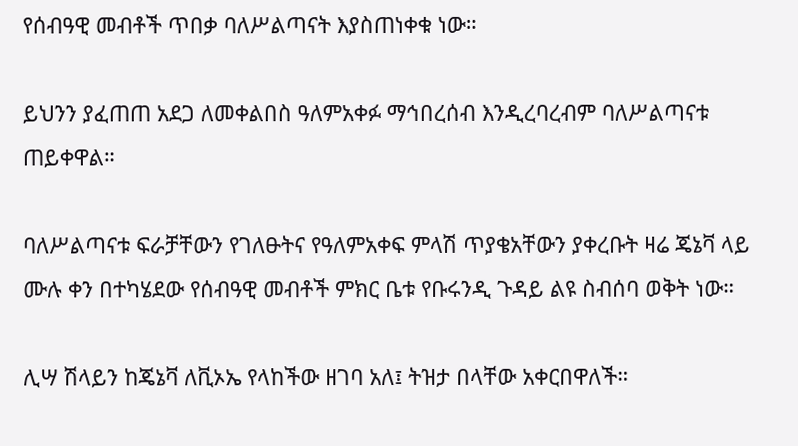የሰብዓዊ መብቶች ጥበቃ ባለሥልጣናት እያስጠነቀቁ ነው።

ይህንን ያፈጠጠ አደጋ ለመቀልበስ ዓለምአቀፉ ማኅበረሰብ እንዲረባረብም ባለሥልጣናቱ ጠይቀዋል።

ባለሥልጣናቱ ፍራቻቸውን የገለፁትና የዓለምአቀፍ ምላሽ ጥያቄአቸውን ያቀረቡት ዛሬ ጄኔቫ ላይ ሙሉ ቀን በተካሄደው የሰብዓዊ መብቶች ምክር ቤቱ የቡሩንዲ ጉዳይ ልዩ ስብሰባ ወቅት ነው።

ሊሣ ሽላይን ከጄኔቫ ለቪኦኤ የላከችው ዘገባ አለ፤ ትዝታ በላቸው አቀርበዋለች።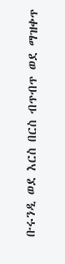ቡሩንዲ ወደ እርስ በርስ ብጥብጥ ወደ ማዝቀጥ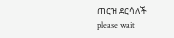ጠርዝ ደርሳለች
please wait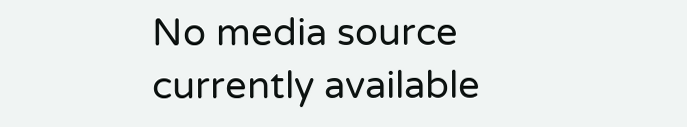No media source currently available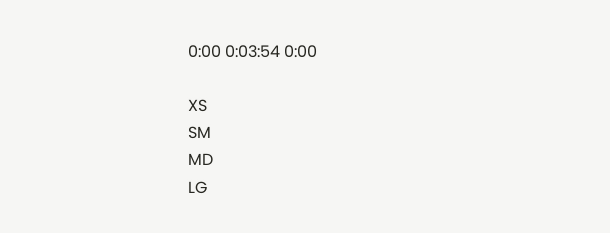0:00 0:03:54 0:00

XS
SM
MD
LG